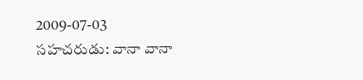2009-07-03
సహచరుడు: వానా వానా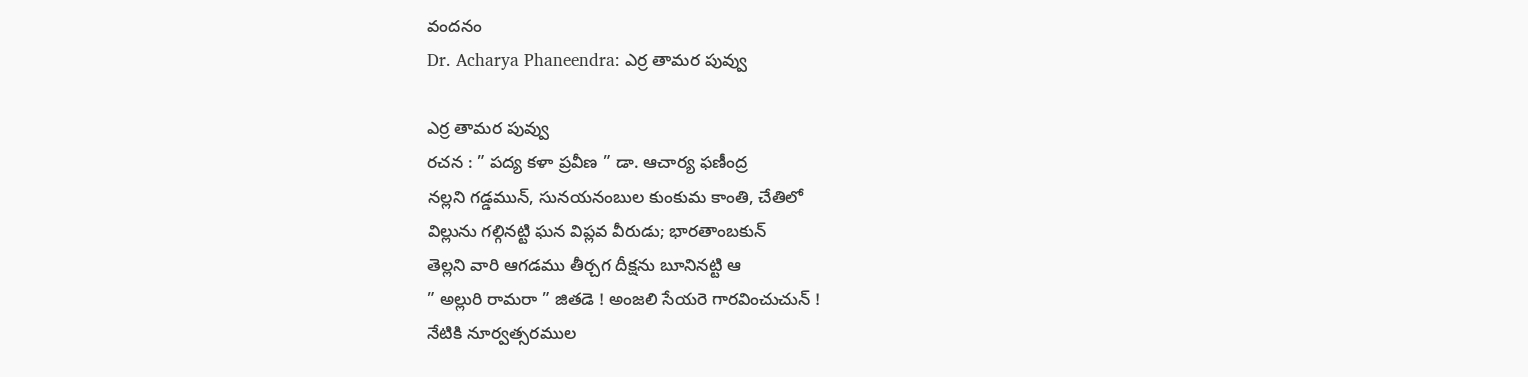వందనం
Dr. Acharya Phaneendra: ఎర్ర తామర పువ్వు

ఎర్ర తామర పువ్వు
రచన : ” పద్య కళా ప్రవీణ ” డా. ఆచార్య ఫణీంద్ర
నల్లని గడ్డమున్, సునయనంబుల కుంకుమ కాంతి, చేతిలో
విల్లును గల్గినట్టి ఘన విప్లవ వీరుడు; భారతాంబకున్
తెల్లని వారి ఆగడము తీర్చగ దీక్షను బూనినట్టి ఆ
” అల్లురి రామరా ” జితడె ! అంజలి సేయరె గారవించుచున్ !
నేటికి నూర్వత్సరముల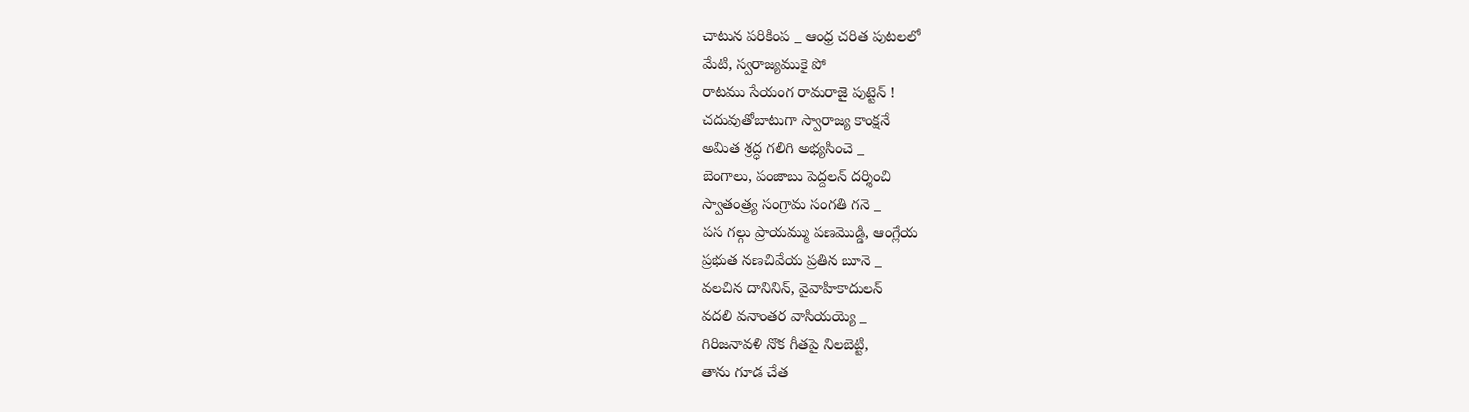చాటున పరికింప _ ఆంధ్ర చరిత పుటలలో
మేటి, స్వరాజ్యముకై పో
రాటము సేయంగ రామరాజై పుట్టెన్ !
చదువుతోబాటుగా స్వారాజ్య కాంక్షనే
అమిత శ్రద్ధ గలిగి అభ్యసించె _
బెంగాలు, పంజాబు పెద్దలన్ దర్శించి
స్వాతంత్ర్య సంగ్రామ సంగతి గనె _
పస గల్గు ప్రాయమ్ము పణమొడ్డి, ఆంగ్లేయ
ప్రభుత నణచివేయ ప్రతిన బూనె _
వలచిన దానినిన్, వైవాహికాదులన్
వదలి వనాంతర వాసియయ్యె _
గిరిజనావళి నొక గీతపై నిలబెట్టి,
తాను గూడ చేత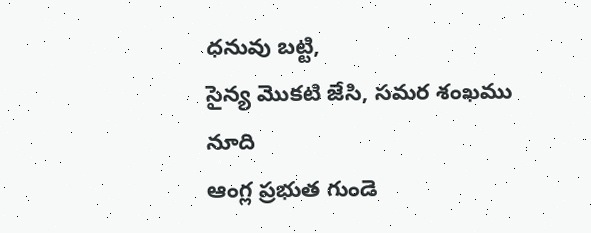ధనువు బట్టి,
సైన్య మొకటి జేసి, సమర శంఖము నూది
ఆంగ్ల ప్రభుత గుండె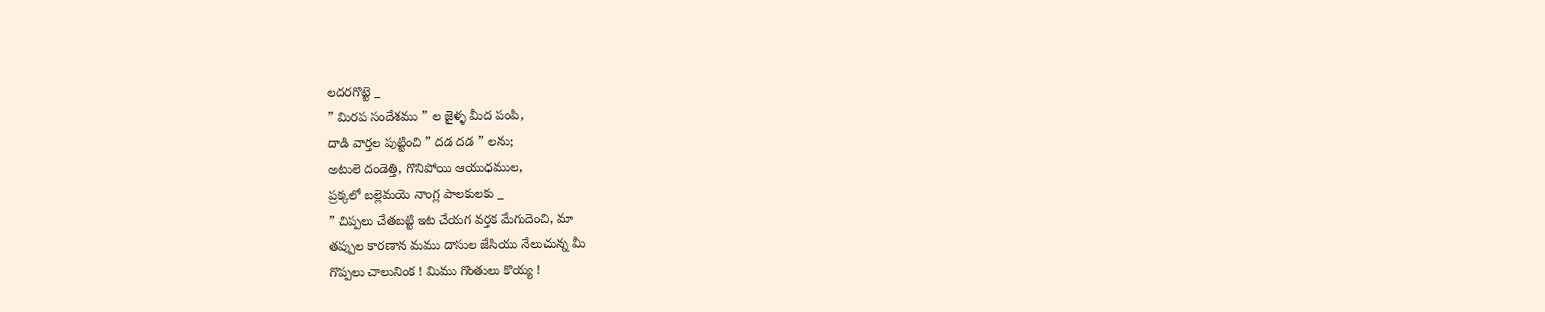లదరగొట్టె _
” మిరప సందేశము ” ల జైళ్ళ మీద పంపి,
దాడి వార్తల పుట్టించి ” దడ దడ ” లను;
అటులె దండెత్తి, గొనిపోయి ఆయుధముల,
ప్రక్కలో బల్లెమయె నాంగ్ల పాలకులకు _
” చిప్పలు చేతబట్టి ఇట చేయగ వర్తక మేగుదెంచి, మా
తప్పుల కారణాన మము దాసుల జేసియు నేలుచున్న మీ
గొప్పలు చాలునింక ! మిము గొంతులు కొయ్య !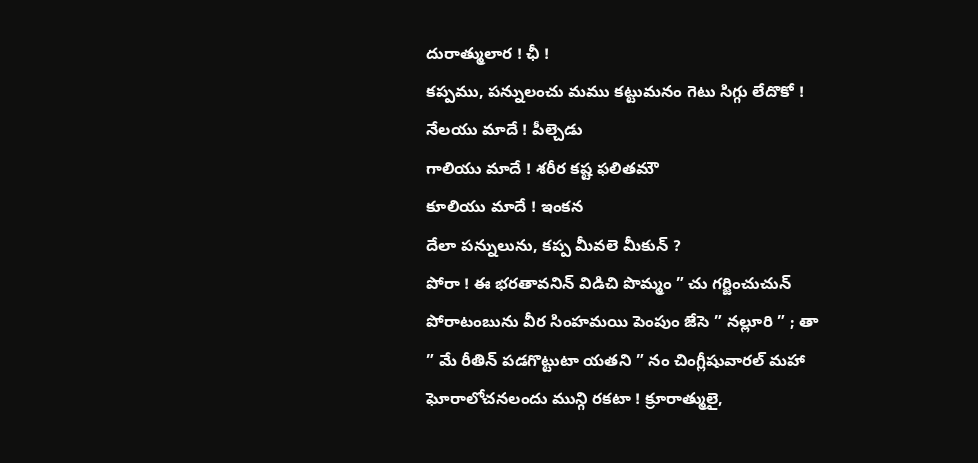దురాత్ములార ! ఛీ !
కప్పము, పన్నులంచు మము కట్టుమనం గెటు సిగ్గు లేదొకో !
నేలయు మాదే ! పీల్చెడు
గాలియు మాదే ! శరీర కష్ట ఫలితమౌ
కూలియు మాదే ! ఇంకన
దేలా పన్నులును, కప్ప మీవలె మీకున్ ?
పోరా ! ఈ భరతావనిన్ విడిచి పొమ్మం ” చు గర్జించుచున్
పోరాటంబును వీర సింహమయి పెంపుం జేసె ” నల్లూరి ” ; తా
” మే రీతిన్ పడగొట్టుటా యతని ” నం చింగ్లీషువారల్ మహా
ఘోరాలోచనలందు మున్గి రకటా ! క్రూరాత్ములై,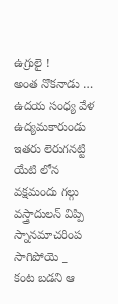ఉగ్రులై !
అంత నొకనాడు …
ఉదయ సంధ్య వేళ ఉద్యమకారుండు
ఇతరు లెరుగనట్టి యేటి లోన
వక్షమందు గల్గు వస్త్రాదులన్ విప్పి
స్నానమాచరింప సాగిపోయె _
కంట బడని ఆ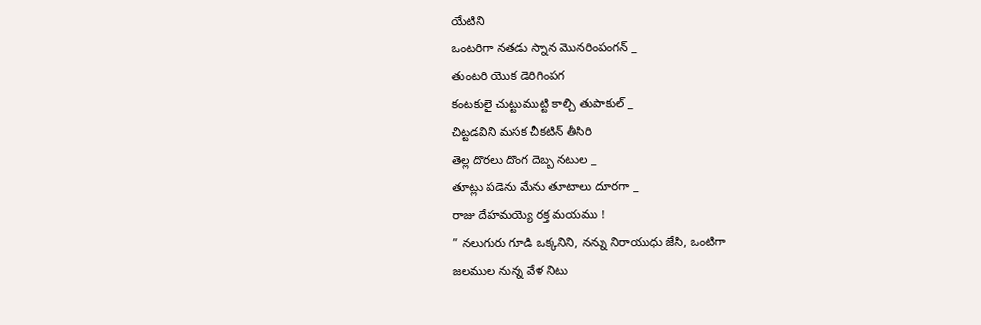యేటిని
ఒంటరిగా నతడు స్నాన మొనరింపంగన్ _
తుంటరి యొక డెరిగింపగ
కంటకులై చుట్టుముట్టి కాల్చి తుపాకుల్ _
చిట్టడవిని మసక చీకటిన్ తీసిరి
తెల్ల దొరలు దొంగ దెబ్బ నటుల _
తూట్లు పడెను మేను తూటాలు దూరగా _
రాజు దేహమయ్యె రక్త మయము !
” నలుగురు గూడి ఒక్కనిని, నన్ను నిరాయుధు జేసి, ఒంటిగా
జలముల నున్న వేళ నిటు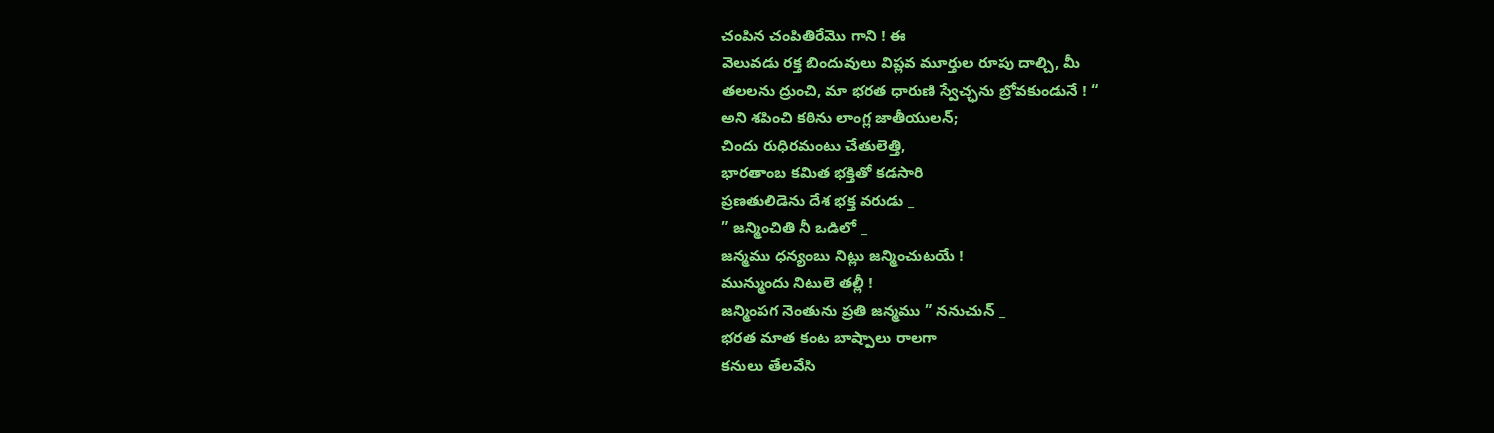చంపిన చంపితిరేమొ గాని ! ఈ
వెలువడు రక్త బిందువులు విప్లవ మూర్తుల రూపు దాల్చి, మీ
తలలను ద్రుంచి, మా భరత ధారుణి స్వేచ్ఛను బ్రోవకుండునే ! “
అని శపించి కఠిను లాంగ్ల జాతీయులన్;
చిందు రుధిరమంటు చేతులెత్తి,
భారతాంబ కమిత భక్తితో కడసారి
ప్రణతులిడెను దేశ భక్త వరుడు _
” జన్మించితి నీ ఒడిలో _
జన్మము ధన్యంబు నిట్లు జన్మించుటయే !
మున్ముందు నిటులె తల్లీ !
జన్మింపగ నెంతును ప్రతి జన్మము ” ననుచున్ _
భరత మాత కంట బాష్పాలు రాలగా
కనులు తేలవేసి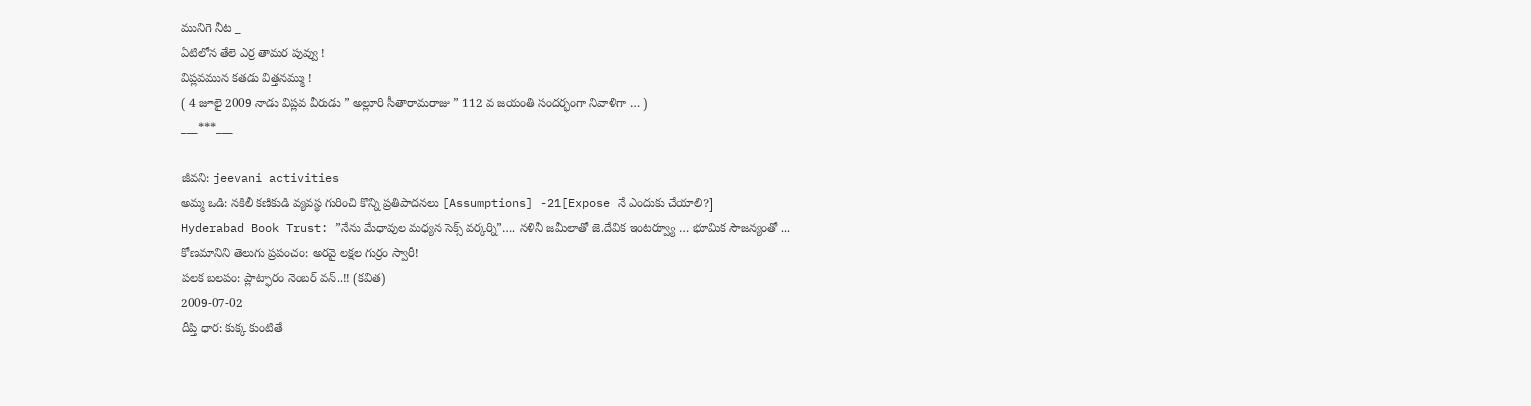మునిగె నీట _
ఏటిలోన తేలె ఎర్ర తామర పువ్వు !
విప్లవమున కతడు విత్తనమ్ము !
( 4 జూలై 2009 నాడు విప్లవ వీరుడు ” అల్లూరి సీతారామరాజు ” 112 వ జయంతి సందర్భంగా నివాళిగా … )
___***___

జీవని: jeevani activities
అమ్మ ఒడి: నకిలీ కణికుడి వ్యవస్థ గురించి కొన్ని ప్రతిపాదనలు [Assumptions] -21[Expose నే ఎందుకు చేయాలి?]
Hyderabad Book Trust: ”నేను మేధావుల మధ్యన సెక్స్ వర్కర్ని”…. నళినీ జమీలాతో జె.దేవిక ఇంటర్వ్యూ … భూమిక సౌజన్యంతో ...
కోణమానిని తెలుగు ప్రపంచం: అరవై లక్షల గుర్రం స్వారీ!
పలక బలపం: ప్లాట్ఫారం నెంబర్ వన్..!! (కవిత)
2009-07-02
దీప్తి ధార: కుక్క కుంటితే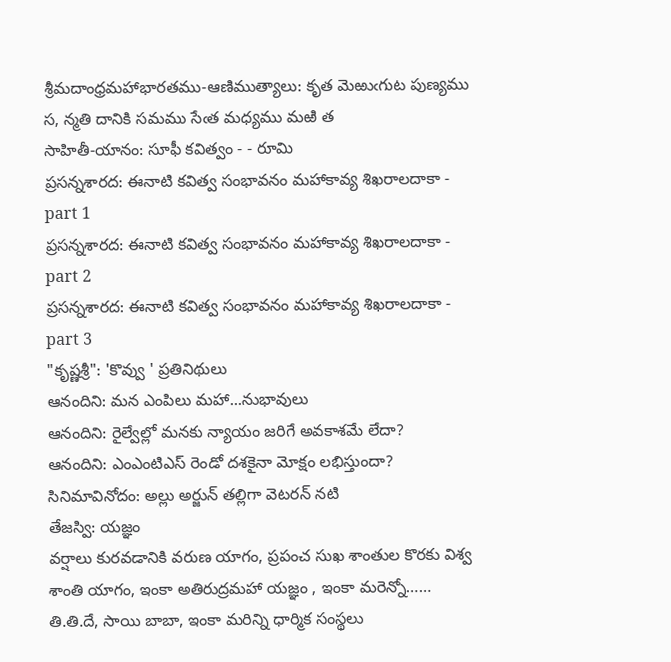శ్రీమదాంధ్రమహాభారతము-ఆణిముత్యాలు: కృత మెఱుఁగుట పుణ్యము స, న్మతి దానికి సమము సేఁత మధ్యము మఱి త
సాహితీ-యానం: సూఫీ కవిత్వం - - రూమి
ప్రసన్నశారద: ఈనాటి కవిత్వ సంభావనం మహాకావ్య శిఖరాలదాకా - part 1
ప్రసన్నశారద: ఈనాటి కవిత్వ సంభావనం మహాకావ్య శిఖరాలదాకా - part 2
ప్రసన్నశారద: ఈనాటి కవిత్వ సంభావనం మహాకావ్య శిఖరాలదాకా - part 3
"కృష్ణశ్రీ": 'కొవ్వు ' ప్రతినిథులు
ఆనందిని: మన ఎంపిలు మహా...నుభావులు
ఆనందిని: రైల్వేల్లో మనకు న్యాయం జరిగే అవకాశమే లేదా?
ఆనందిని: ఎంఎంటిఎస్ రెండో దశకైనా మోక్షం లభిస్తుందా?
సినిమావినోదం: అల్లు అర్జున్ తల్లిగా వెటరన్ నటి
తేజస్వి: యజ్ఞం
వర్షాలు కురవడానికి వరుణ యాగం, ప్రపంచ సుఖ శాంతుల కొరకు విశ్వ శాంతి యాగం, ఇంకా అతిరుద్రమహా యజ్ఞం , ఇంకా మరెన్నో…… తి.తి.దే, సాయి బాబా, ఇంకా మరిన్ని ధార్మిక సంస్థలు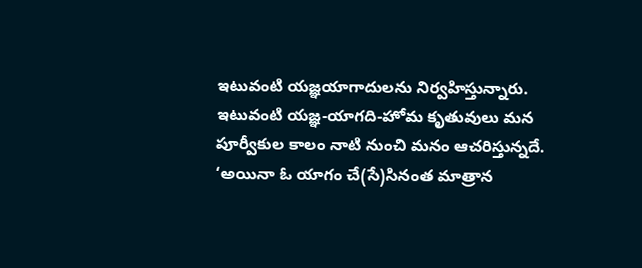ఇటువంటి యజ్ఞయాగాదులను నిర్వహిస్తున్నారు. ఇటువంటి యజ్ఞ-యాగది-హోమ కృతువులు మన పూర్వీకుల కాలం నాటి నుంచి మనం ఆచరిస్తున్నదే.
‘అయినా ఓ యాగం చే(సే)సినంత మాత్రాన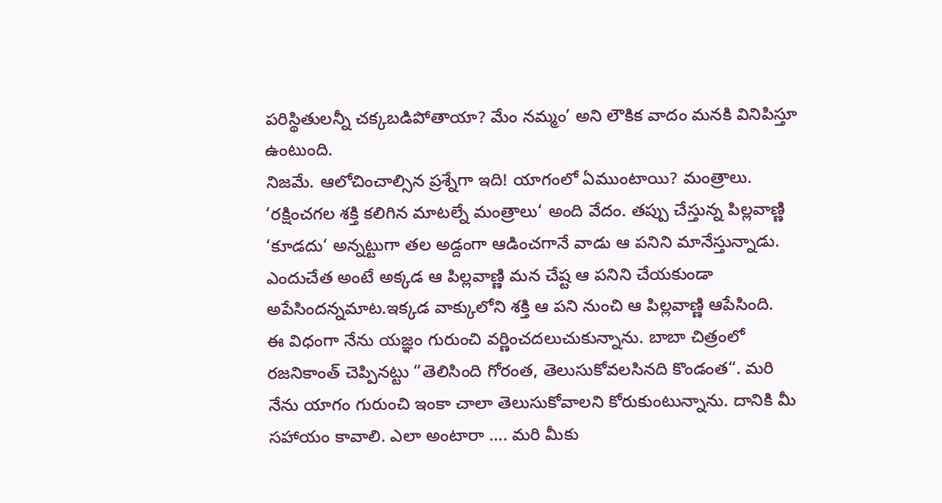పరిస్థితులన్నీ చక్కబడిపోతాయా? మేం నమ్మం’ అని లౌకిక వాదం మనకి వినిపిస్తూ ఉంటుంది.
నిజమే. ఆలోచించాల్సిన ప్రశ్నేగా ఇది! యాగంలో ఏముంటాయి? మంత్రాలు. ‘రక్షించగల శక్తి కలిగిన మాటల్నే మంత్రాలు‘ అంది వేదం. తప్పు చేస్తున్న పిల్లవాణ్ణి ‘కూడదు‘ అన్నట్టుగా తల అడ్దంగా ఆడించగానే వాడు ఆ పనిని మానేస్తున్నాడు. ఎందుచేత అంటే అక్కడ ఆ పిల్లవాణ్ణి మన చేష్ట ఆ పనిని చేయకుండా అపేసిందన్నమాట.ఇక్కడ వాక్కులోని శక్తి ఆ పని నుంచి ఆ పిల్లవాణ్ణి ఆపేసింది.
ఈ విధంగా నేను యజ్ఞం గురుంచి వర్ణించదలుచుకున్నాను. బాబా చిత్రంలో రజనికాంత్ చెప్పినట్టు “తెలిసింది గోరంత, తెలుసుకోవలసినది కొండంత“. మరి నేను యాగం గురుంచి ఇంకా చాలా తెలుసుకోవాలని కోరుకుంటున్నాను. దానికి మీ సహాయం కావాలి. ఎలా అంటారా …. మరి మీకు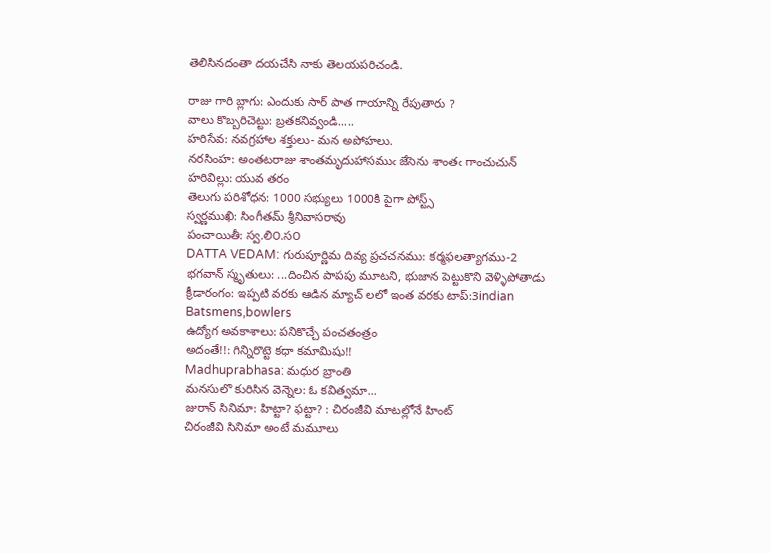తెలిసినదంతా దయచేసి నాకు తెలయపరిచండి.

రాజు గారి బ్లాగు: ఎందుకు సార్ పాత గాయాన్ని రేపుతారు ?
వాలు కొబ్బరిచెట్టు: బ్రతకనివ్వండి.....
హరిసేవ: నవగ్రహాల శక్తులు- మన అపోహలు.
నరసింహ: అంతటరాజు శాంతమృదుహాసముఁ జేసెను శాంతఁ గాంచుచున్
హరివిల్లు: యువ తరం
తెలుగు పరిశోధన: 1000 సభ్యులు 1000కి పైగా పోస్ట్స్
స్వర్ణముఖి: సింగీతమ్ శ్రీనివాసరావు
పంచాయితీ: స్వ.లి౦.స౦
DATTA VEDAM: గురుపూర్ణిమ దివ్య ప్రచచనము: కర్మఫలత్యాగము-2
భగవాన్ స్మృతులు: ...దించిన పాపపు మూటని, భుజాన పెట్టుకొని వెళ్ళిపోతాడు
క్రీడారంగం: ఇప్పటి వరకు ఆడిన మ్యాచ్ లలో ఇంత వరకు టాప్:3indian Batsmens,bowlers
ఉద్యోగ అవకాశాలు: పనికొచ్చే పంచతంత్రం
అదంతే!!: గిన్నిరొట్టె కధా కమామిషు!!
Madhuprabhasa: మధుర బ్రాంతి
మనసులొ కురిసిన వెన్నెల: ఓ కవిత్వమా...
జురాన్ సినిమా: హిట్టా? ఫట్టా? : చిరంజీవి మాటల్లోనే హింట్
చిరంజీవి సినిమా అంటే మమూలు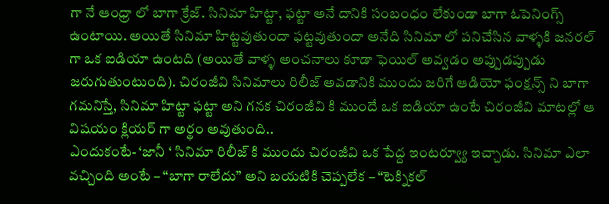గా నే ఆంధ్రా లో బాగా క్రేజ్. సినిమా హిట్టా, ఫట్టా అనే దానికి సంబంధం లేకుండా బాగా ఓపెనింగ్స్ ఉంటాయి. అయితే సినిమా హిట్టవుతుందా ఫట్టవుతుందా అనేది సినిమా లో పనిచేసిన వాళ్ళకి జనరల్ గా ఒక ఐడియా ఉంటది (అయితే వాళ్ళ అంచనాలు కూడా ఫెయిల్ అవ్వడం అప్పుడప్పుడు జరుగుతుంటుంది). చిరంజీవి సినిమాలు రిలీజ్ అవడానికి ముందు జరిగే ఆడియో ఫంక్షన్స్ ని బాగా గమనిస్తే, సినిమా హిట్టా ఫట్టా అని గనక చిరంజీవి కి ముందే ఒక ఐడియా ఉంటే చిరంజీవి మాటల్లో ఆ విషయం క్లియర్ గా అర్థం అవుతుంది..
ఎందుకంటే- ‘జానీ ‘ సినిమా రిలీజ్ కి ముందు చిరంజీవి ఒక పేద్ద ఇంటర్వ్యూ ఇచ్చాడు. సినిమా ఎలా వచ్చింది అంటే – “బాగా రాలేదు” అని బయటికి చెప్పలేక – “టెక్నికల్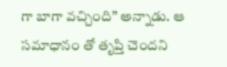గా బాగా వచ్చింది” అన్నాడు. ఆ సమాధానం తో తృప్తి చెందని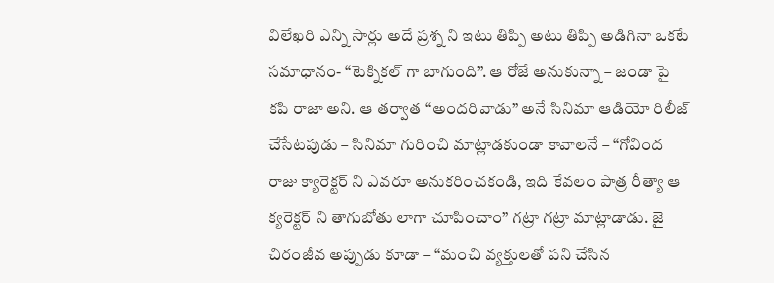విలేఖరి ఎన్ని సార్లు అదే ప్రశ్న ని ఇటు తిప్పి అటు తిప్పి అడిగినా ఒకటే సమాధానం- “టెక్నికల్ గా బాగుంది”. ఆ రోజే అనుకున్నా – జండా పై కపి రాజా అని. ఆ తర్వాత “అందరివాడు” అనే సినిమా ఆడియో రిలీజ్ చేసేటపుడు – సినిమా గురించి మాట్లాడకుండా కావాలనే – “గోవింద రాజు క్యారెక్టర్ ని ఎవరూ అనుకరించకండి, ఇది కేవలం పాత్ర రీత్యా ఆ క్యరెక్టర్ ని తాగుబోతు లాగా చూపించాం” గట్రా గట్రా మాట్లాడాడు. జై చిరంజీవ అప్పుడు కూడా – “మంచి వ్యక్తులతో పని చేసిన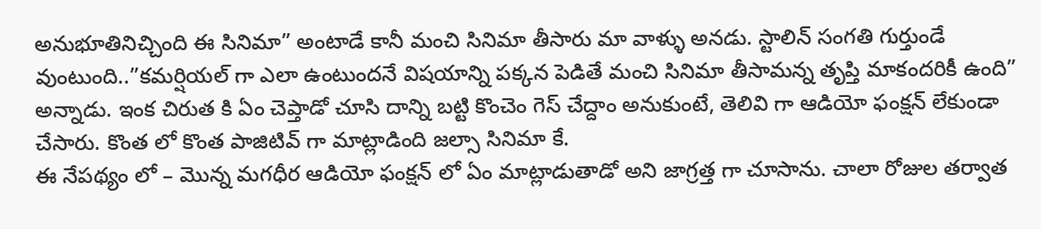అనుభూతినిచ్చింది ఈ సినిమా” అంటాడే కానీ మంచి సినిమా తీసారు మా వాళ్ళు అనడు. స్టాలిన్ సంగతి గుర్తుండే వుంటుంది..”కమర్షియల్ గా ఎలా ఉంటుందనే విషయాన్ని పక్కన పెడితే మంచి సినిమా తీసామన్న తృప్తి మాకందరికీ ఉంది” అన్నాడు. ఇంక చిరుత కి ఏం చెప్తాడో చూసి దాన్ని బట్టి కొంచెం గెస్ చేద్దాం అనుకుంటే, తెలివి గా ఆడియో ఫంక్షన్ లేకుండా చేసారు. కొంత లో కొంత పాజిటివ్ గా మాట్లాడింది జల్సా సినిమా కే.
ఈ నేపథ్యం లో – మొన్న మగధీర ఆడియో ఫంక్షన్ లో ఏం మాట్లాడుతాడో అని జాగ్రత్త గా చూసాను. చాలా రోజుల తర్వాత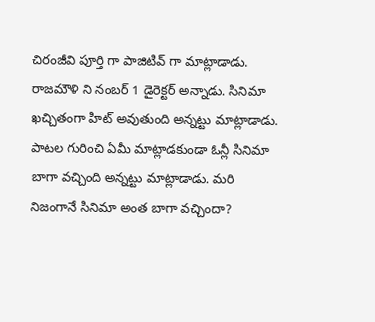చిరంజీవి పూర్తి గా పాజిటివ్ గా మాట్లాడాడు. రాజమౌళి ని నంబర్ 1 డైరెక్టర్ అన్నాడు. సినిమా ఖచ్చితంగా హిట్ అవుతుంది అన్నట్టు మాట్లాడాడు. పాటల గురించి ఏమీ మాట్లాడకుండా ఓన్లీ సినిమా బాగా వచ్చింది అన్నట్టు మాట్లాడాడు. మరి నిజంగానే సినిమా అంత బాగా వచ్చిందా?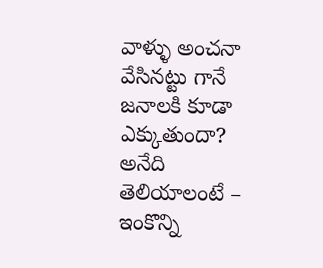వాళ్ళు అంచనా వేసినట్టు గానే జనాలకి కూడా ఎక్కుతుందా? అనేది తెలియాలంటే – ఇంకొన్ని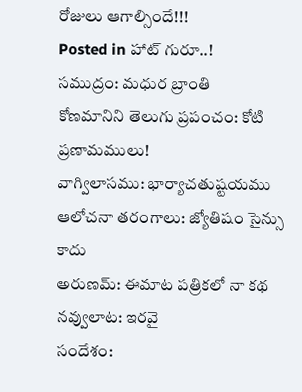రోజులు ఆగాల్సిందే!!!
Posted in హాట్ గురూ..!
సముద్రం: మధుర బ్రాంతి
కోణమానిని తెలుగు ప్రపంచం: కోటి ప్రణామములు!
వాగ్విలాసము: భార్యాచతుష్టయము
ఆలోచనా తరంగాలు: జ్యోతిషం సైన్సు కాదు
అరుణమ్: ఈమాట పత్రికలో నా కథ
నవ్వులాట: ఇరవై
సందేశం: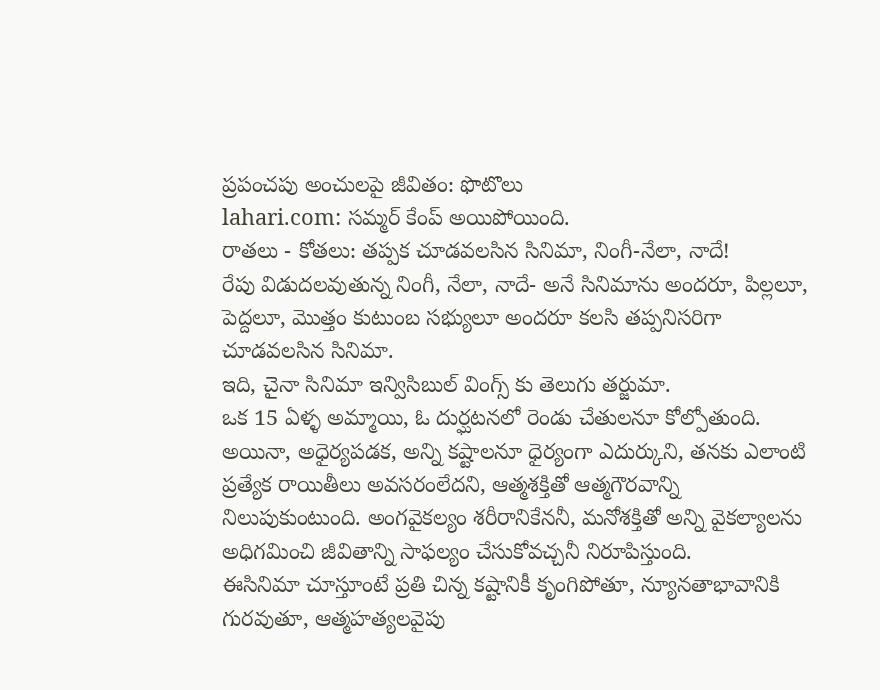ప్రపంచపు అంచులపై జీవితం: ఫొటొలు
lahari.com: సమ్మర్ కేంప్ అయిపోయింది.
రాతలు - కోతలు: తప్పక చూడవలసిన సినిమా, నింగీ-నేలా, నాదే!
రేపు విడుదలవుతున్న నింగీ, నేలా, నాదే- అనే సినిమాను అందరూ, పిల్లలూ, పెద్దలూ, మొత్తం కుటుంబ సభ్యులూ అందరూ కలసి తప్పనిసరిగా చూడవలసిన సినిమా.
ఇది, చైనా సినిమా ఇన్విసిబుల్ వింగ్స్ కు తెలుగు తర్జుమా.
ఒక 15 ఏళ్ళ అమ్మాయి, ఓ దుర్ఘటనలో రెండు చేతులనూ కోల్పోతుంది. అయినా, అధైర్యపడక, అన్ని కష్టాలనూ ధైర్యంగా ఎదుర్కుని, తనకు ఎలాంటి ప్రత్యేక రాయితీలు అవసరంలేదని, ఆత్మశక్తితో ఆత్మగౌరవాన్ని నిలుపుకుంటుంది. అంగవైకల్యం శరీరానికేననీ, మనోశక్తితో అన్ని వైకల్యాలను అధిగమించి జీవితాన్ని సాఫల్యం చేసుకోవచ్చనీ నిరూపిస్తుంది.
ఈసినిమా చూస్తూంటే ప్రతి చిన్న కష్టానికీ కృంగిపోతూ, న్యూనతాభావానికి గురవుతూ, ఆత్మహత్యలవైపు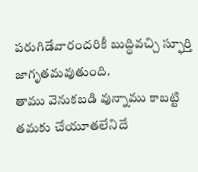పరుగిడేవారందరికీ బుద్ధివచ్చి స్ఫూర్తి జాగృతమవుతుంది.
తాము వెనుకబడి వున్నాము కాబట్టి తమకు చేయూతలేనిదే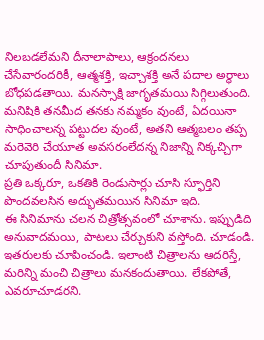నిలబడలేమని దీనాలాపాలు, ఆక్రందనలు చేసేవారందరికీ, ఆత్మశక్తి, ఇచ్చాశక్తి అనే పదాల అర్ధాలు బోధపడతాయి. మనస్సాక్షి జాగృతమయి సిగ్గిలుతుంది.
మనిషికి తనమీద తనకు నమ్మకం వుంటే, ఏదయినా సాధించాలన్న పట్టుదల వుంటే, అతని ఆత్మబలం తప్ప మరెవెరి చేయూత అవసరంలేదన్న నిజాన్ని నిక్కచ్చిగా చూపుతుందీ సినిమా.
ప్రతి ఒక్కరూ, ఒకతికి రెండుసార్లు చూసి స్ఫూర్తిని పొందవలసిన అద్భుతమయిన సినిమా ఇది.
ఈ సినిమాను చలన చిత్రోత్సవంలో చూశాను. ఇప్పుడిది అనువాదమయి, పాటలు చేర్చుకుని వస్తోంది. చూడండి. ఇతరులకు చూపించండి. ఇలాంటి చిత్రాలను ఆదరిస్తే, మరిన్ని మంచి చిత్రాలు మనకందుతాయి. లేకపోతే, ఎవరూచూడరని.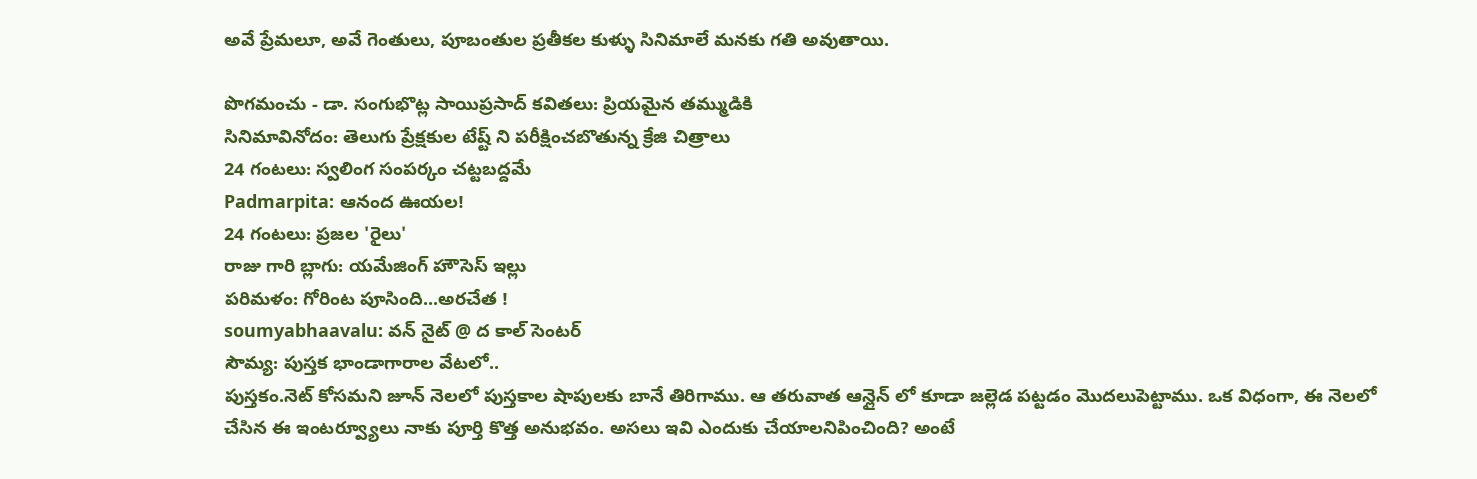అవే ప్రేమలూ, అవే గెంతులు, పూబంతుల ప్రతీకల కుళ్ళు సినిమాలే మనకు గతి అవుతాయి.

పొగమంచు - డా. సంగుభొట్ల సాయిప్రసాద్ కవితలు: ప్రియమైన తమ్ముడికి
సినిమావినోదం: తెలుగు ప్రేక్షకుల టేష్ట్ ని పరీక్షించబొతున్న క్రేజి చిత్రాలు
24 గంటలు: స్వలింగ సంపర్కం చట్టబద్దమే
Padmarpita: ఆనంద ఊయల!
24 గంటలు: ప్రజల 'రైలు'
రాజు గారి బ్లాగు: యమేజింగ్ హౌసెస్ ఇల్లు
పరిమళం: గోరింట పూసింది...అరచేత !
soumyabhaavalu: వన్ నైట్ @ ద కాల్ సెంటర్
సౌమ్య: పుస్తక భాండాగారాల వేటలో..
పుస్తకం.నెట్ కోసమని జూన్ నెలలో పుస్తకాల షాపులకు బానే తిరిగాము. ఆ తరువాత ఆన్లైన్ లో కూడా జల్లెడ పట్టడం మొదలుపెట్టాము. ఒక విధంగా, ఈ నెలలో చేసిన ఈ ఇంటర్వ్యూలు నాకు పూర్తి కొత్త అనుభవం. అసలు ఇవి ఎందుకు చేయాలనిపించింది? అంటే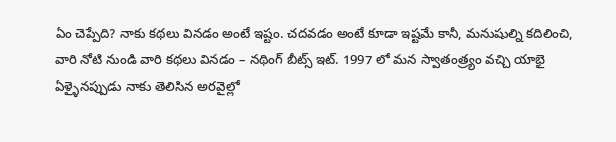ఏం చెప్పేది? నాకు కథలు వినడం అంటే ఇష్టం. చదవడం అంటే కూడా ఇష్టమే కానీ, మనుషుల్ని కదిలించి, వారి నోటి నుండి వారి కథలు వినడం – నథింగ్ బీట్స్ ఇట్. 1997 లో మన స్వాతంత్ర్యం వచ్చి యాభై ఏళ్ళైనప్పుడు నాకు తెలిసిన అరవైల్లో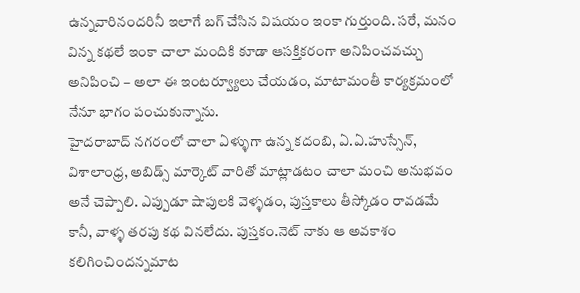ఉన్నవారినందరినీ ఇలాగే బగ్ చేసిన విషయం ఇంకా గుర్తుంది. సరే, మనం విన్న కథలే ఇంకా చాలా మందికి కూడా ఆసక్తికరంగా అనిపించవచ్చు అనిపించి – అలా ఈ ఇంటర్వ్యూలు చేయడం, మాటామంతీ కార్యక్రమంలో నేనూ భాగం పంచుకున్నాను.
హైదరాబాద్ నగరంలో చాలా ఏళ్ళుగా ఉన్న కదంబి, ఏ.ఏ.హుస్సేన్, విశాలాంధ్ర, అబిడ్స్ మార్కెట్ వారితో మాట్లాడటం చాలా మంచి అనుభవం అనే చెప్పాలి. ఎప్పుడూ షాపులకి వెళ్ళడం, పుస్తకాలు తీస్కోడం రావడమే కానీ, వాళ్ళ తరపు కథ వినలేదు. పుస్తకం.నెట్ నాకు ఆ అవకాశం కలిగించిందన్నమాట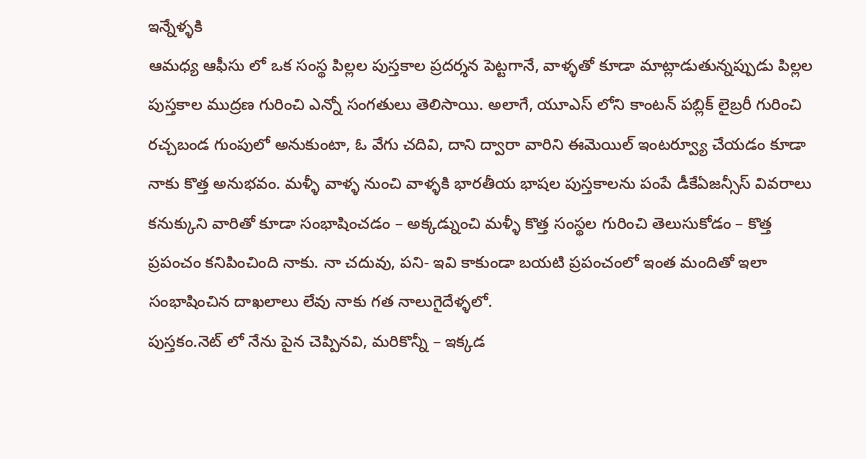ఇన్నేళ్ళకి
ఆమధ్య ఆఫీసు లో ఒక సంస్థ పిల్లల పుస్తకాల ప్రదర్శన పెట్టగానే, వాళ్ళతో కూడా మాట్లాడుతున్నప్పుడు పిల్లల పుస్తకాల ముద్రణ గురించి ఎన్నో సంగతులు తెలిసాయి. అలాగే, యూఎస్ లోని కాంటన్ పబ్లిక్ లైబ్రరీ గురించి రచ్చబండ గుంపులో అనుకుంటా, ఓ వేగు చదివి, దాని ద్వారా వారిని ఈమెయిల్ ఇంటర్వ్యూ చేయడం కూడా నాకు కొత్త అనుభవం. మళ్ళీ వాళ్ళ నుంచి వాళ్ళకి భారతీయ భాషల పుస్తకాలను పంపే డీకేఏజన్సీస్ వివరాలు కనుక్కుని వారితో కూడా సంభాషించడం – అక్కడ్నుంచి మళ్ళీ కొత్త సంస్థల గురించి తెలుసుకోడం – కొత్త ప్రపంచం కనిపించింది నాకు. నా చదువు, పని- ఇవి కాకుండా బయటి ప్రపంచంలో ఇంత మందితో ఇలా సంభాషించిన దాఖలాలు లేవు నాకు గత నాలుగైదేళ్ళలో.
పుస్తకం.నెట్ లో నేను పైన చెప్పినవి, మరికొన్నీ – ఇక్కడ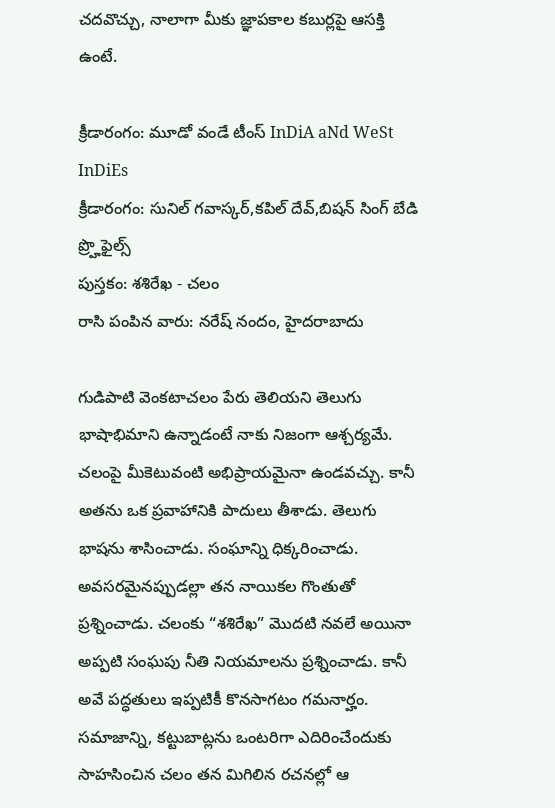చదవొచ్చు, నాలాగా మీకు జ్ఞాపకాల కబుర్లపై ఆసక్తి ఉంటే.

క్రీడారంగం: మూడో వండే టీంస్ InDiA aNd WeSt InDiEs
క్రీడారంగం: సునిల్ గవాస్కర్,కపిల్ దేవ్,బిషన్ సింగ్ బేడి ప్ర్హొఫైల్స్
పుస్తకం: శశిరేఖ - చలం
రాసి పంపిన వారు: నరేష్ నందం, హైదరాబాదు

గుడిపాటి వెంకటాచలం పేరు తెలియని తెలుగు భాషాభిమాని ఉన్నాడంటే నాకు నిజంగా ఆశ్చర్యమే. చలంపై మీకెటువంటి అభిప్రాయమైనా ఉండవచ్చు. కానీ అతను ఒక ప్రవాహానికి పాదులు తీశాడు. తెలుగు భాషను శాసించాడు. సంఘాన్ని ధిక్కరించాడు. అవసరమైనప్పుడల్లా తన నాయికల గొంతుతో ప్రశ్నించాడు. చలంకు “శశిరేఖ” మొదటి నవలే అయినా అప్పటి సంఘపు నీతి నియమాలను ప్రశ్నించాడు. కానీ అవే పద్ధతులు ఇప్పటికీ కొనసాగటం గమనార్హం. సమాజాన్ని, కట్టుబాట్లను ఒంటరిగా ఎదిరించేందుకు సాహసించిన చలం తన మిగిలిన రచనల్లో ఆ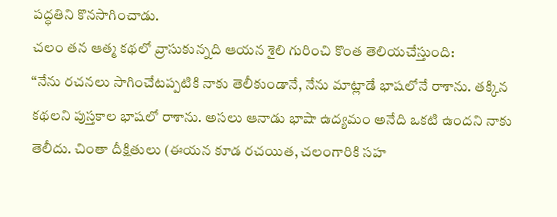పద్ధతిని కొనసాగించాడు.
చలం తన ఆత్మ కథలో వ్రాసుకున్నది ఆయన శైలి గురించి కొంత తెలియచేస్తుంది:
“నేను రచనలు సాగించేటప్పటికి నాకు తెలీకుండానే, నేను మాట్లాడే భాషలోనే రాశాను. తక్కిన కథలని పుస్తకాల భాషలో రాశాను. అసలు ఆనాడు భాషా ఉద్యమం అనేది ఒకటి ఉందని నాకు తెలీదు. చింతా దీక్షితులు (ఈయన కూడ రచయిత, చలంగారికి సహ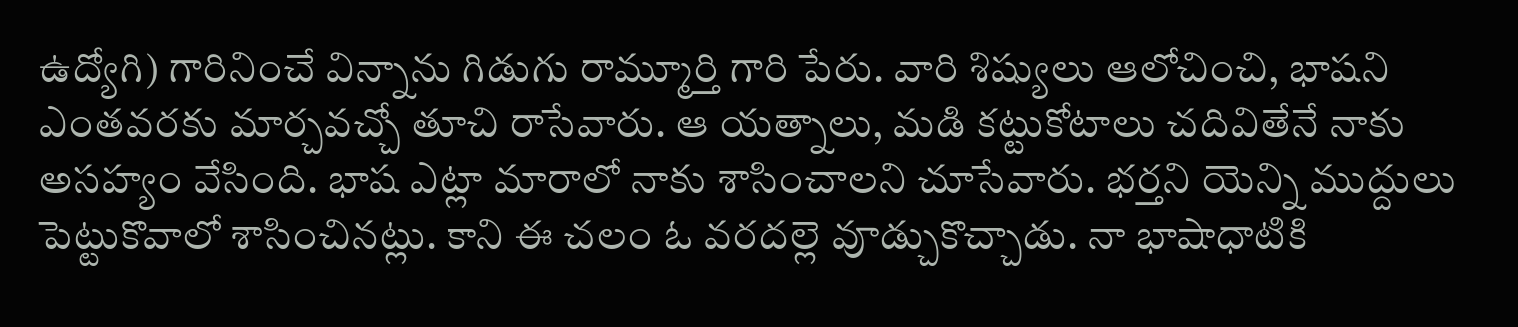ఉద్యోగి) గారినించే విన్నాను గిడుగు రామ్మూర్తి గారి పేరు. వారి శిష్యులు ఆలోచించి, భాషని ఎంతవరకు మార్చవచ్చో తూచి రాసేవారు. ఆ యత్నాలు, మడి కట్టుకోటాలు చదివితేనే నాకు అసహ్యం వేసింది. భాష ఎట్లా మారాలో నాకు శాసించాలని చూసేవారు. భర్తని యెన్ని ముద్దులు పెట్టుకొవాలో శాసించినట్లు. కాని ఈ చలం ఓ వరదల్లె వూడ్చుకొచ్చాడు. నా భాషాధాటికి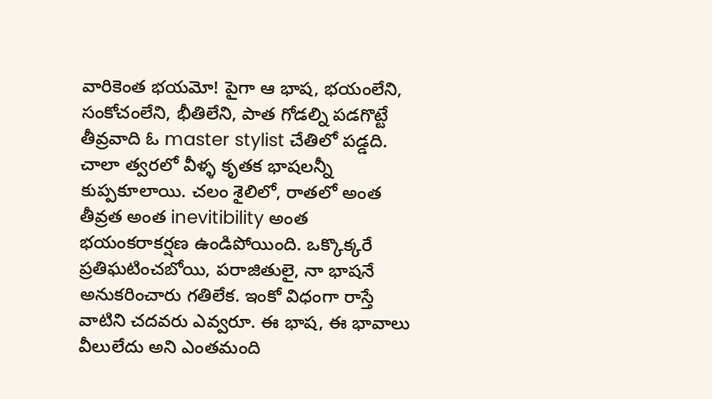వారికెంత భయమో! పైగా ఆ భాష, భయంలేని, సంకోచంలేని, భీతిలేని, పాత గోడల్ని పడగొట్టే తీవ్రవాది ఓ master stylist చేతిలో పడ్డది. చాలా త్వరలో వీళ్ళ కృతక భాషలన్నీ కుప్పకూలాయి. చలం శైలిలో, రాతలో అంత తీవ్రత అంత inevitibility అంత భయంకరాకర్షణ ఉండిపోయింది. ఒక్కొక్కరే ప్రతిఘటించబోయి, పరాజితులై, నా భాషనే అనుకరించారు గతిలేక. ఇంకో విధంగా రాస్తే వాటిని చదవరు ఎవ్వరూ. ఈ భాష, ఈ భావాలు వీలులేదు అని ఎంతమంది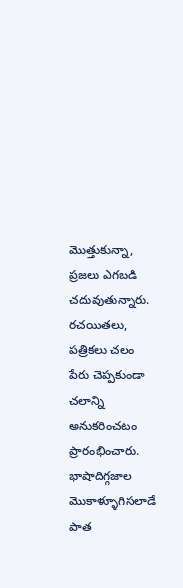మొత్తుకున్నా, ప్రజలు ఎగబడి చదువుతున్నారు. రచయితలు, పత్రికలు చలం పేరు చెప్పకుండా చలాన్ని అనుకరించటం ప్రారంభించారు. భాషాదిగ్గజాల మొకాళ్ళూగిసలాడే పాత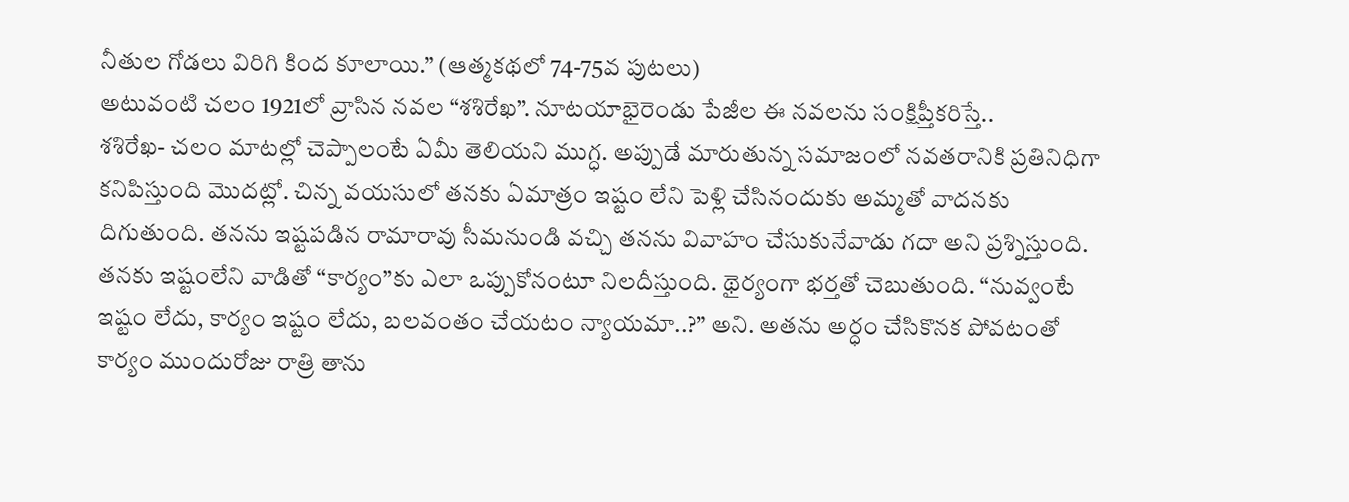నీతుల గోడలు విరిగి కింద కూలాయి.” (ఆత్మకథలో 74-75వ పుటలు)
అటువంటి చలం 1921లో వ్రాసిన నవల “శశిరేఖ”. నూటయాభైరెండు పేజీల ఈ నవలను సంక్షిప్తీకరిస్తే..
శశిరేఖ- చలం మాటల్లో చెప్పాలంటే ఏమీ తెలియని ముగ్ధ. అప్పుడే మారుతున్న సమాజంలో నవతరానికి ప్రతినిధిగా కనిపిస్తుంది మొదట్లో. చిన్న వయసులో తనకు ఏమాత్రం ఇష్టం లేని పెళ్లి చేసినందుకు అమ్మతో వాదనకు దిగుతుంది. తనను ఇష్టపడిన రామారావు సీమనుండి వచ్చి తనను వివాహం చేసుకునేవాడు గదా అని ప్రశ్నిస్తుంది. తనకు ఇష్టంలేని వాడితో “కార్యం”కు ఎలా ఒప్పుకోనంటూ నిలదీస్తుంది. థైర్యంగా భర్తతో చెబుతుంది. “నువ్వంటే ఇష్టం లేదు, కార్యం ఇష్టం లేదు, బలవంతం చేయటం న్యాయమా..?” అని. అతను అర్ధం చేసికొనక పోవటంతో కార్యం ముందురోజు రాత్రి తాను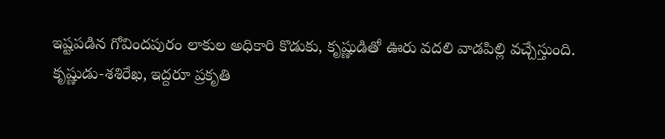ఇష్టపడిన గోవిందపురం లాకుల అధికారి కొడుకు, కృష్ణుడితో ఊరు వదలి వాడపిల్లి వచ్చేస్తుంది.
కృష్ణుడు-శశిరేఖ, ఇద్దరూ ప్రకృతి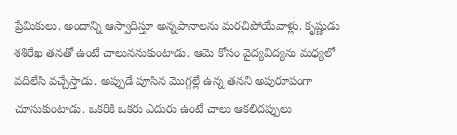ప్రేమికులు. అందాన్ని ఆస్వాదిస్తూ అన్నపానాలను మరచిపోయేవాళ్లు. కృష్ణుడు శశిరేఖ తనతో ఉంటే చాలుననుకుంటాడు. ఆమె కోసం వైద్యవిద్యను మధ్యలో వదిలేసి వచ్చేస్తాడు. అప్పుడే పూసిన మొగ్గల్లే ఉన్న తనని అపురూపంగా చూసుకుంటాడు. ఒకరికి ఒకరు ఎదురు ఉంటే చాలు ఆకలిదప్పులు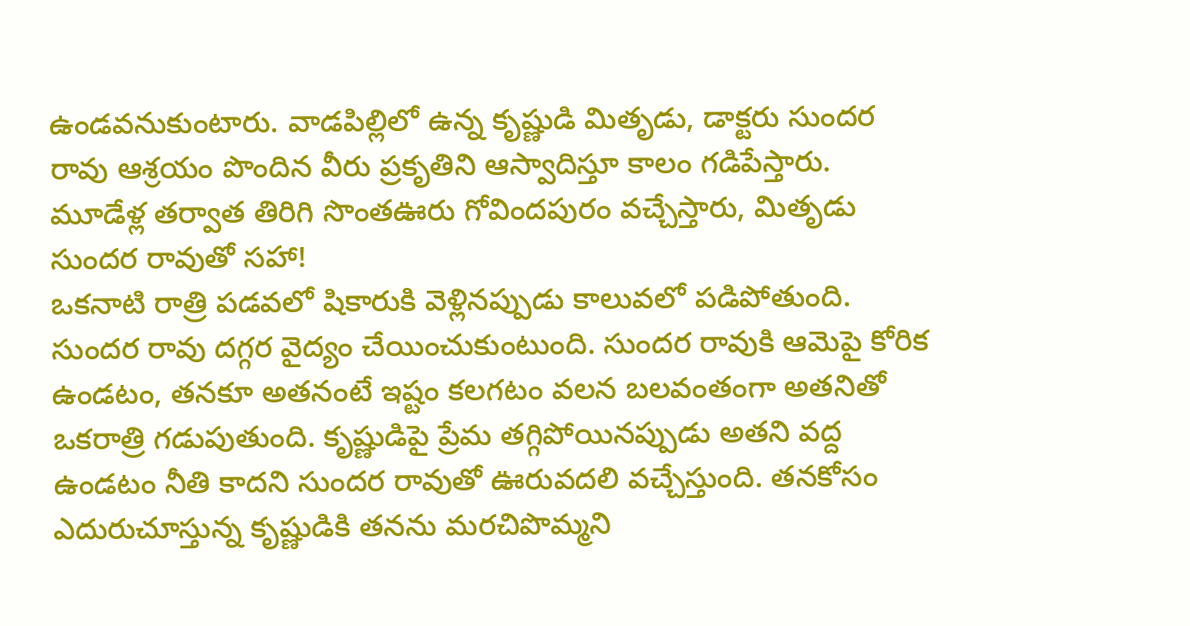ఉండవనుకుంటారు. వాడపిల్లిలో ఉన్న కృష్ణుడి మితృడు, డాక్టరు సుందర రావు ఆశ్రయం పొందిన వీరు ప్రకృతిని ఆస్వాదిస్తూ కాలం గడిపేస్తారు. మూడేళ్ల తర్వాత తిరిగి సొంతఊరు గోవిందపురం వచ్చేస్తారు, మితృడు సుందర రావుతో సహా!
ఒకనాటి రాత్రి పడవలో షికారుకి వెళ్లినప్పుడు కాలువలో పడిపోతుంది. సుందర రావు దగ్గర వైద్యం చేయించుకుంటుంది. సుందర రావుకి ఆమెపై కోరిక ఉండటం, తనకూ అతనంటే ఇష్టం కలగటం వలన బలవంతంగా అతనితో ఒకరాత్రి గడుపుతుంది. కృష్ణుడిపై ప్రేమ తగ్గిపోయినప్పుడు అతని వద్ద ఉండటం నీతి కాదని సుందర రావుతో ఊరువదలి వచ్చేస్తుంది. తనకోసం ఎదురుచూస్తున్న కృష్ణుడికి తనను మరచిపొమ్మని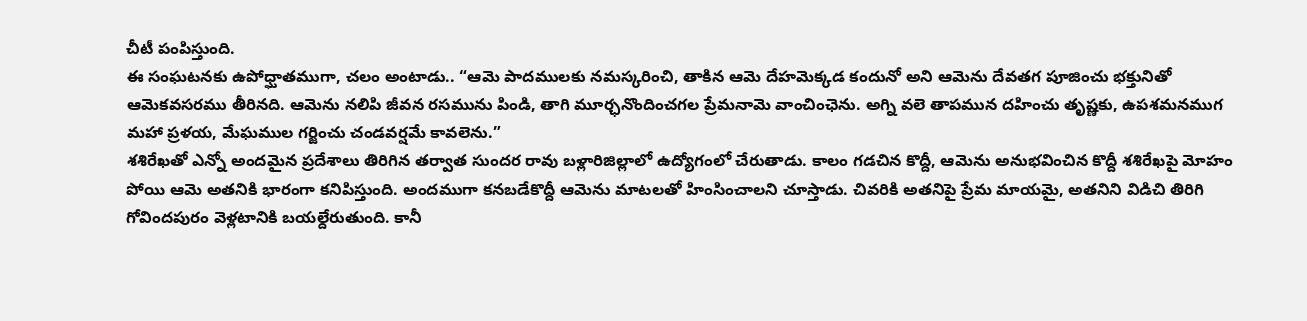చీటీ పంపిస్తుంది.
ఈ సంఘటనకు ఉపోధ్ఘాతముగా, చలం అంటాడు.. “ఆమె పాదములకు నమస్కరించి, తాకిన ఆమె దేహమెక్కడ కందునో అని ఆమెను దేవతగ పూజించు భక్తునితో ఆమెకవసరము తీరినది. ఆమెను నలిపి జీవన రసమును పిండి, తాగి మూర్ఛనొందించగల ప్రేమనామె వాంచింఛెను. అగ్ని వలె తాపమున దహించు తృష్ణకు, ఉపశమనముగ మహా ప్రళయ, మేఘముల గర్జించు చండవర్షమే కావలెను.”
శశిరేఖతో ఎన్నో అందమైన ప్రదేశాలు తిరిగిన తర్వాత సుందర రావు బళ్లారిజిల్లాలో ఉద్యోగంలో చేరుతాడు. కాలం గడచిన కొద్దీ, ఆమెను అనుభవించిన కొద్దీ శశిరేఖపై మోహం పోయి ఆమె అతనికి భారంగా కనిపిస్తుంది. అందముగా కనబడేకొద్దీ ఆమెను మాటలతో హింసించాలని చూస్తాడు. చివరికి అతనిపై ప్రేమ మాయమై, అతనిని విడిచి తిరిగి గోవిందపురం వెళ్లటానికి బయల్దేరుతుంది. కానీ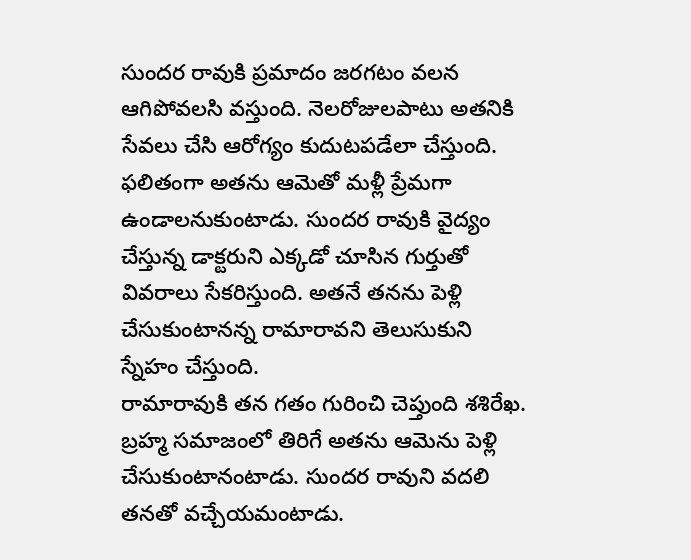సుందర రావుకి ప్రమాదం జరగటం వలన ఆగిపోవలసి వస్తుంది. నెలరోజులపాటు అతనికి సేవలు చేసి ఆరోగ్యం కుదుటపడేలా చేస్తుంది. ఫలితంగా అతను ఆమెతో మళ్లీ ప్రేమగా ఉండాలనుకుంటాడు. సుందర రావుకి వైద్యం చేస్తున్న డాక్టరుని ఎక్కడో చూసిన గుర్తుతో వివరాలు సేకరిస్తుంది. అతనే తనను పెళ్లి చేసుకుంటానన్న రామారావని తెలుసుకుని స్నేహం చేస్తుంది.
రామారావుకి తన గతం గురించి చెప్తుంది శశిరేఖ. బ్రహ్మ సమాజంలో తిరిగే అతను ఆమెను పెళ్లి చేసుకుంటానంటాడు. సుందర రావుని వదలి తనతో వచ్చేయమంటాడు.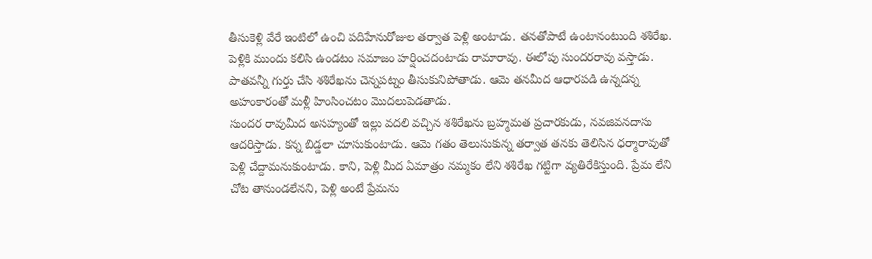తీసుకెళ్లి వేరే ఇంటిలో ఉంచి పదిహేనురోజుల తర్వాత పెళ్లి అంటాడు. తనతోపాటే ఉంటానంటుంది శశిరేఖ. పెళ్లికి ముందు కలిసి ఉండటం సమాజం హర్షించదంటాడు రామారావు. ఈలోపు సుందరరావు వస్తాడు. పాతవన్నీ గుర్తు చేసి శశిరేఖను చెన్నపట్నం తీసుకునిపోతాడు. ఆమె తనమీద ఆధారపడి ఉన్నదన్న అహంకారంతో మళ్లీ హింసించటం మొదలుపెడతాడు.
సుందర రావుమీద అసహ్యంతో ఇల్లు వదలి వచ్చిన శశిరేఖను బ్రహ్మమత ప్రచారకుడు, నవజివనదాసు ఆదరిస్తాడు. కన్న బిడ్డలా చూసుకుంటాడు. ఆమె గతం తెలుసుకున్న తర్వాత తనకు తెలిసిన ధర్మారావుతో పెళ్లి చేద్దామనుకుంటాడు. కాని, పెళ్లి మీద ఏమాత్రం నమ్మకం లేని శశిరేఖ గట్టిగా వ్యతిరేకిస్తుంది. ప్రేమ లేని చోట తానుండలేనని, పెళ్లి అంటే ప్రేమను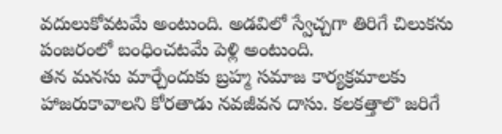వదులుకోవటమే అంటుంది. అడవిలో స్వేచ్చగా తిరిగే చిలుకను పంజరంలో బంధించటమే పెళ్లి అంటుంది.
తన మనసు మార్చేందుకు బ్రహ్మ సమాజ కార్యక్రమాలకు హాజరుకావాలని కోరతాడు నవజీవన దాసు. కలకత్తాలొ జరిగే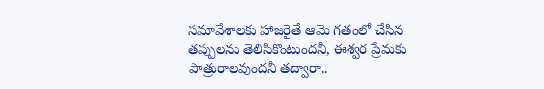సమావేశాలకు హాజరైతే ఆమె గతంలో చేసిన తప్పులను తెలిసికొంటుందనీ, ఈశ్వర ప్రేమకు పాత్రురాలవుందనీ తద్వారా..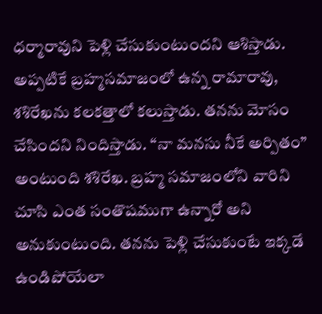ధర్మారావుని పెళ్లి చేసుకుంటుందని ఆశిస్తాడు.
అప్పటికే బ్రహ్మసమాజంలో ఉన్న రామారావు, శశిరేఖను కలకత్తాలో కలుస్తాడు. తనను మోసం చేసిందని నిందిస్తాడు. “నా మనసు నీకే అర్పితం” అంటుంది శశిరేఖ. బ్రహ్మ సమాజంలోని వారిని చూసి ఎంత సంతొషముగా ఉన్నారో అని అనుకుంటుంది. తనను పెళ్లి చేసుకుంటే ఇక్కడే ఉండిపోయేలా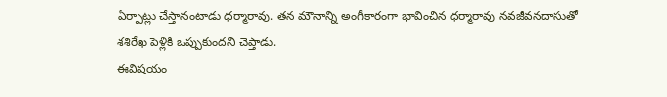ఏర్పాట్లు చేస్తానంటాడు ధర్మారావు. తన మౌనాన్ని అంగీకారంగా భావించిన ధర్మారావు నవజీవనదాసుతో శశిరేఖ పెళ్లికి ఒప్పుకుందని చెప్తాడు.
ఈవిషయం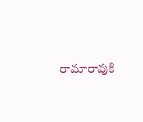రామారావుకి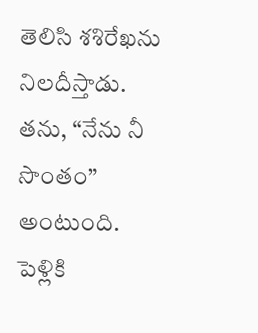తెలిసి శశిరేఖను నిలదీస్తాడు. తను, “నేను నీ సొంతం” అంటుంది. పెళ్లికి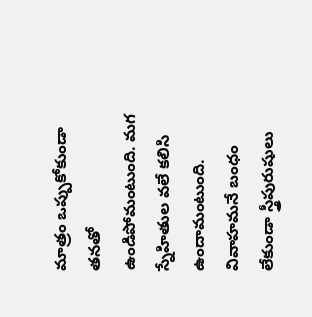మాత్రం ఒప్పుకోకుండా తనతో ఉండిపోమంటుంది. మగ స్నేహితుల వలే కలిసి ఉందామంటుంది. వివాహమనే బంధం లేకుండా స్త్రీపురుషులు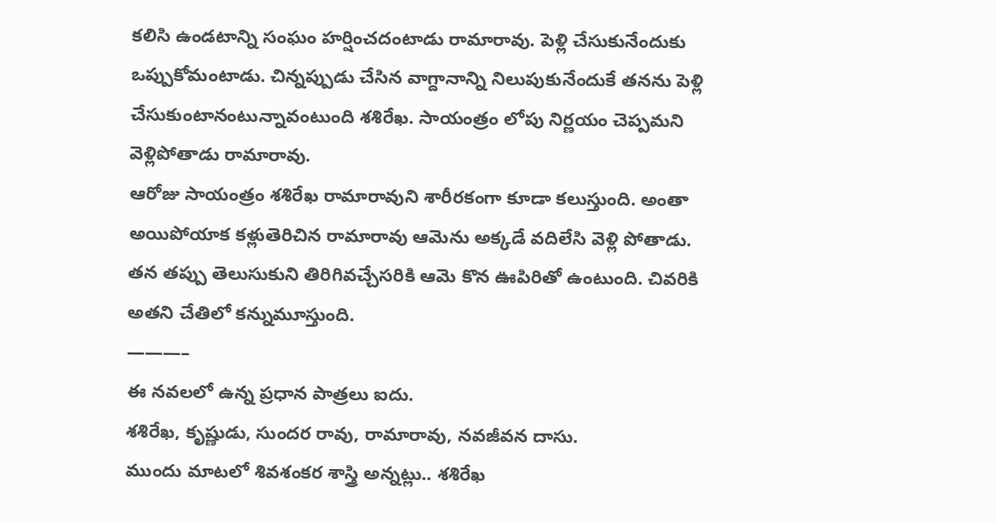కలిసి ఉండటాన్ని సంఘం హర్షించదంటాడు రామారావు. పెళ్లి చేసుకునేందుకు ఒప్పుకోమంటాడు. చిన్నప్పుడు చేసిన వాగ్దానాన్ని నిలుపుకునేందుకే తనను పెళ్లి చేసుకుంటానంటున్నావంటుంది శశిరేఖ. సాయంత్రం లోపు నిర్ణయం చెప్పమని వెళ్లిపోతాడు రామారావు.
ఆరోజు సాయంత్రం శశిరేఖ రామారావుని శారీరకంగా కూడా కలుస్తుంది. అంతా అయిపోయాక కళ్లుతెరిచిన రామారావు ఆమెను అక్కడే వదిలేసి వెళ్లి పోతాడు. తన తప్పు తెలుసుకుని తిరిగివచ్చేసరికి ఆమె కొన ఊపిరితో ఉంటుంది. చివరికి అతని చేతిలో కన్నుమూస్తుంది.
———–
ఈ నవలలో ఉన్న ప్రధాన పాత్రలు ఐదు.
శశిరేఖ, కృష్ణుడు, సుందర రావు, రామారావు, నవజీవన దాసు.
ముందు మాటలో శివశంకర శాస్త్రి అన్నట్లు.. శశిరేఖ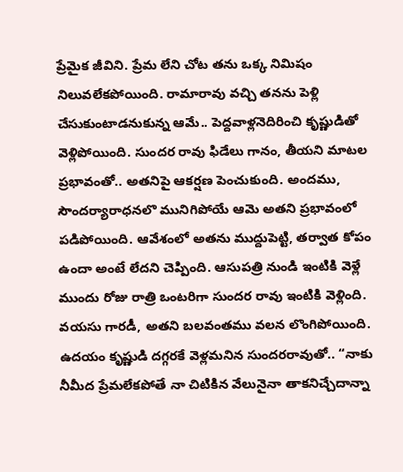ప్రేమైక జీవిని. ప్రేమ లేని చోట తను ఒక్క నిమిషం నిలువలేకపోయింది. రామారావు వచ్చి తనను పెళ్లి చేసుకుంటాడనుకున్న ఆమే.. పెద్దవాళ్లనెదిరించి కృష్ణుడితో వెళ్లిపోయింది. సుందర రావు ఫిడేలు గానం, తీయని మాటల ప్రభావంతో.. అతనిపై ఆకర్షణ పెంచుకుంది. అందము, సౌందర్యారాధనలొ మునిగిపోయే ఆమె అతని ప్రభావంలో పడిపోయింది. ఆవేశంలో అతను ముద్దుపెట్టి, తర్వాత కోపం ఉందా అంటే లేదని చెప్పింది. ఆసుపత్రి నుండి ఇంటికి వెళ్లే ముందు రోజు రాత్రి ఒంటరిగా సుందర రావు ఇంటికి వెళ్లింది. వయసు గారడీ, అతని బలవంతము వలన లొంగిపోయింది. ఉదయం కృష్ణుడి దగ్గరకే వెళ్లమనిన సుందరరావుతో.. “నాకు నీమీద ప్రేమలేకపోతే నా చిటికిన వేలునైనా తాకనిచ్చేదాన్నా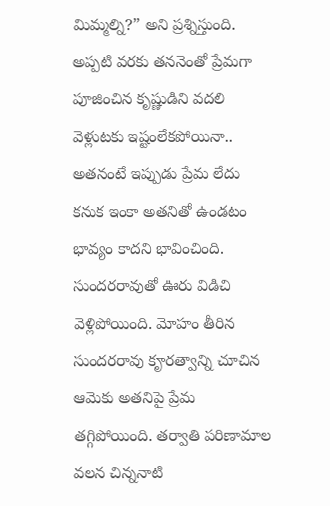మిమ్మల్ని?” అని ప్రశ్నిస్తుంది. అప్పటి వరకు తననెంతో ప్రేమగా పూజించిన కృష్ణుడిని వదలి వెళ్లుటకు ఇష్టంలేకపోయినా.. అతనంటే ఇప్పుడు ప్రేమ లేదు కనుక ఇంకా అతనితో ఉండటం భావ్యం కాదని భావించింది. సుందరరావుతో ఊరు విడిచి వెళ్లిపోయింది. మోహం తీరిన సుందరరావు కౄరత్వాన్ని చూచిన ఆమెకు అతనిపై ప్రేమ తగ్గిపోయింది. తర్వాతి పరిణామాల వలన చిన్ననాటి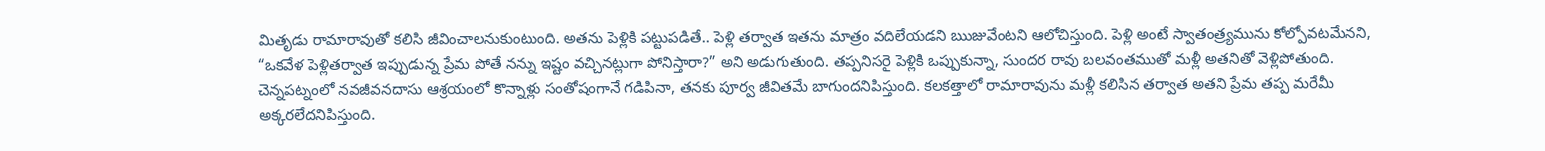మితృడు రామారావుతో కలిసి జీవించాలనుకుంటుంది. అతను పెళ్లికి పట్టుపడితే.. పెళ్లి తర్వాత ఇతను మాత్రం వదిలేయడని ఋజువేంటని ఆలోచిస్తుంది. పెళ్లి అంటే స్వాతంత్ర్యమును కోల్పోవటమేనని, “ఒకవేళ పెళ్లితర్వాత ఇప్పుడున్న ప్రేమ పోతే నన్ను ఇష్టం వచ్చినట్లుగా పోనిస్తారా?” అని అడుగుతుంది. తప్పనిసరై పెళ్లికి ఒప్పుకున్నా, సుందర రావు బలవంతముతో మళ్లీ అతనితో వెళ్లిపోతుంది. చెన్నపట్నంలో నవజీవనదాసు ఆశ్రయంలో కొన్నాళ్లు సంతోషంగానే గడిపినా, తనకు పూర్వ జీవితమే బాగుందనిపిస్తుంది. కలకత్తాలో రామారావును మళ్లీ కలిసిన తర్వాత అతని ప్రేమ తప్ప మరేమీ అక్కరలేదనిపిస్తుంది.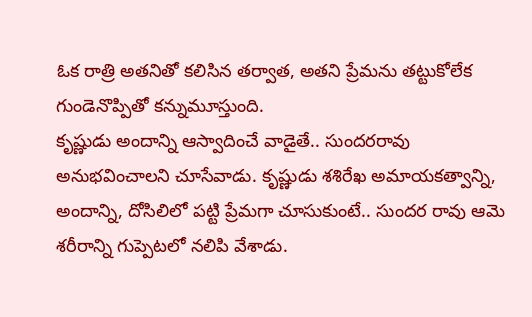ఓక రాత్రి అతనితో కలిసిన తర్వాత, అతని ప్రేమను తట్టుకోలేక గుండెనొప్పితో కన్నుమూస్తుంది.
కృష్ణుడు అందాన్ని ఆస్వాదించే వాడైతే.. సుందరరావు అనుభవించాలని చూసేవాడు. కృష్ణుడు శశిరేఖ అమాయకత్వాన్ని, అందాన్ని, దోసిలిలో పట్టి ప్రేమగా చూసుకుంటే.. సుందర రావు ఆమె శరీరాన్ని గుప్పెటలో నలిపి వేశాడు.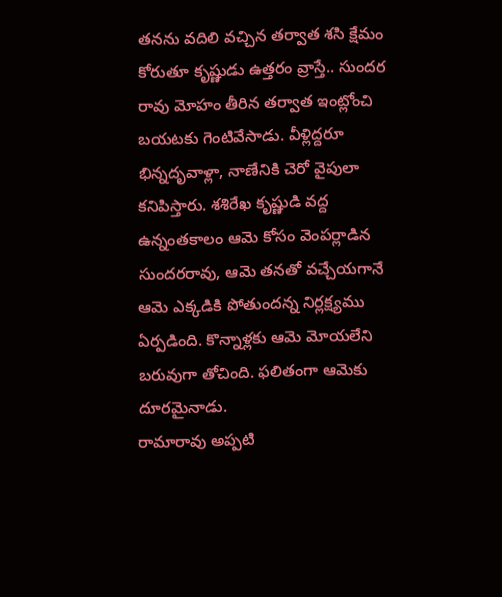తనను వదిలి వచ్చిన తర్వాత శసి క్షేమం కోరుతూ కృష్ణుడు ఉత్తరం వ్రాస్తే.. సుందర రావు మోహం తీరిన తర్వాత ఇంట్లోంచి బయటకు గెంటివేసాడు. వీళ్లిద్దరూ భిన్నదృవాళ్లా, నాణేనికి చెరో వైపులా కనిపిస్తారు. శశిరేఖ కృష్ణుడి వద్ద ఉన్నంతకాలం ఆమె కోసం వెంపర్లాడిన సుందరరావు, ఆమె తనతో వచ్చేయగానే ఆమె ఎక్కడికి పోతుందన్న నిర్లక్ష్యము ఏర్పడింది. కొన్నాళ్లకు ఆమె మోయలేని బరువుగా తోచింది. ఫలితంగా ఆమెకు దూరమైనాడు.
రామారావు అప్పటి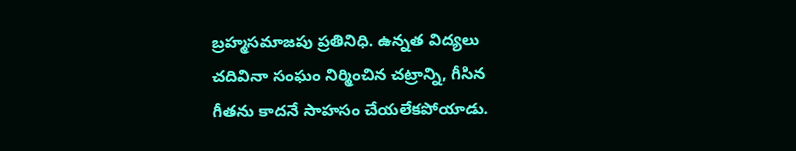బ్రహ్మసమాజపు ప్రతినిధి. ఉన్నత విద్యలు చదివినా సంఘం నిర్మించిన చట్రాన్ని, గీసిన గీతను కాదనే సాహసం చేయలేకపోయాడు.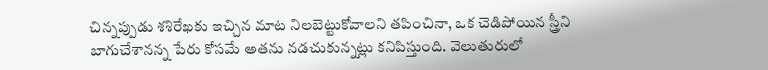చిన్నప్పుడు శశిరేఖకు ఇచ్చిన మాట నిలబెట్టుకోవాలని తపించినా, ఒక చెడిపోయిన స్త్రీని బాగుచేశానన్న పేరు కోసమే అతను నడచుకున్నట్లు కనిపిస్తుంది. వెలుతురులో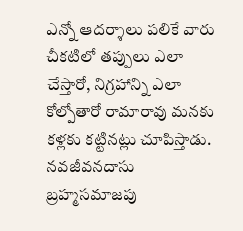ఎన్నో ఆదర్శాలు పలికే వారు చీకటిలో తప్పులు ఎలా చేస్తారో, నిగ్రహాన్ని ఎలా కోల్పోతారో రామారావు మనకు కళ్లకు కట్టినట్లు చూపిస్తాడు.
నవజీవనదాసు బ్రహ్మసమాజపు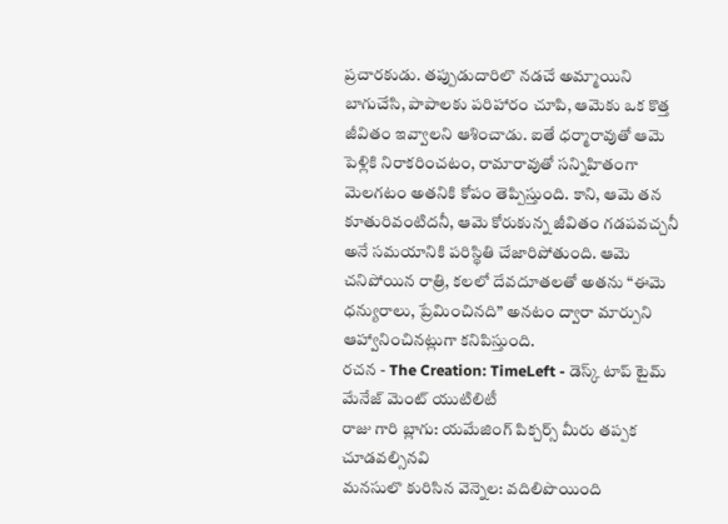ప్రచారకుడు. తప్పుడుదారిలొ నడచే అమ్మాయిని బాగుచేసి, పాపాలకు పరిహారం చూపి, ఆమెకు ఒక కొత్త జీవితం ఇవ్వాలని ఆశించాడు. ఐతే ధర్మారావుతో ఆమె పెళ్లికి నిరాకరించటం, రామారావుతో సన్నిహితంగా మెలగటం అతనికి కోపం తెప్పిస్తుంది. కాని, ఆమె తన కూతురివంటిదనీ, ఆమె కోరుకున్న జీవితం గడపవచ్చనీ అనే సమయానికి పరిస్థితి చేజారిపోతుంది. ఆమె చనిపోయిన రాత్రి, కలలో దేవదూతలతో అతను “ఈమె ధన్యురాలు, ప్రేమించినది” అనటం ద్వారా మార్పుని ఆహ్వానించినట్లుగా కనిపిస్తుంది.
రచన - The Creation: TimeLeft - డెస్క్ టాప్ టైమ్ మేనేజ్ మెంట్ యుటిలిటీ
రాజు గారి బ్లాగు: యమేజింగ్ పిక్చర్స్ మీరు తప్పక చూడవల్సినవి
మనసులొ కురిసిన వెన్నెల: వదిలిపొయింది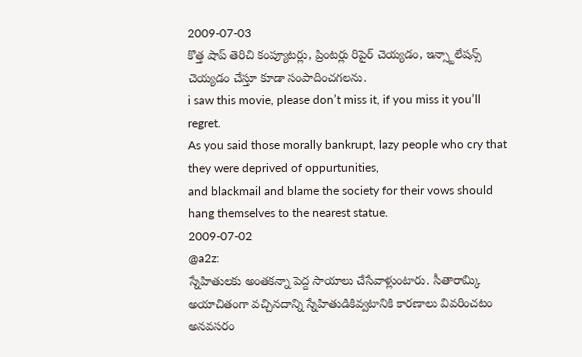2009-07-03
కొత్త షాప్ తెరిచి కంప్యూటర్లు, ప్రింటర్లు రిపైర్ చెయ్యడం, ఇన్స్టాలేషన్స్ చెయ్యడం చేస్తూ కూడా సంపాదించగలను.
i saw this movie, please don’t miss it, if you miss it you’ll regret.
As you said those morally bankrupt, lazy people who cry that they were deprived of oppurtunities,
and blackmail and blame the society for their vows should hang themselves to the nearest statue.
2009-07-02
@a2z:
స్నేహితులకు అంతకన్నా పెద్ద సాయాలు చేసేవాళ్లుంటారు. సీతారామ్కి అయాచితంగా వచ్చినదాన్ని స్నేహితుడికివ్వటానికి కారణాలు వివరించటం అనవసరం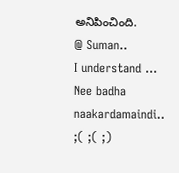అనిపించింది.
@ Suman..
I understand … Nee badha naakardamaindi.. ;( ;( ;)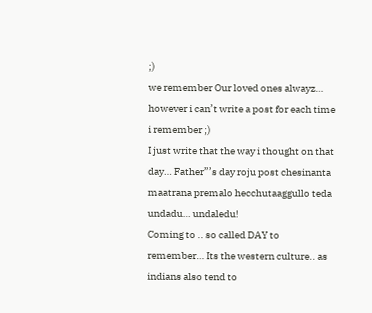;)
we remember Our loved ones alwayz… however i can’t write a post for each time i remember ;)
I just write that the way i thought on that day… Father”’s day roju post chesinanta maatrana premalo hecchutaaggullo teda undadu… undaledu!
Coming to .. so called DAY to remember… Its the western culture.. as indians also tend to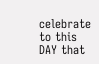celebrate to this DAY that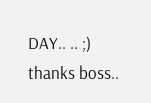DAY.. .. ;)
thanks boss..